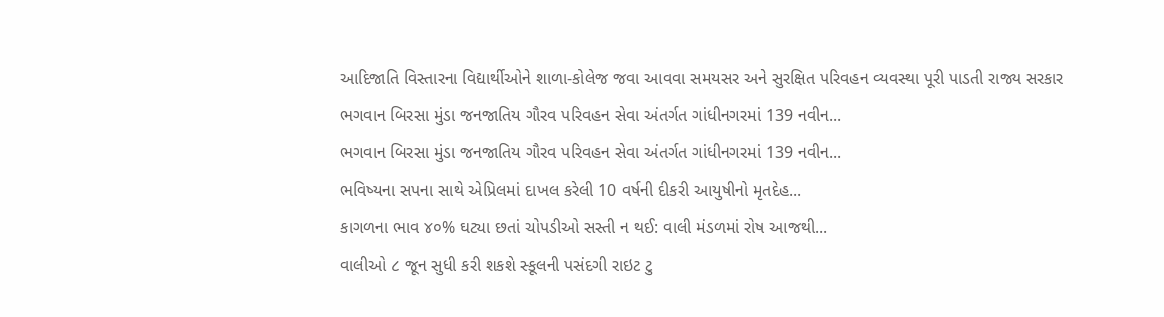આદિજાતિ વિસ્તારના વિદ્યાર્થીઓને શાળા-કોલેજ જવા આવવા સમયસર અને સુરક્ષિત પરિવહન વ્યવસ્થા પૂરી પાડતી રાજ્ય સરકાર
ભગવાન બિરસા મુંડા જનજાતિય ગૌરવ પરિવહન સેવા અંતર્ગત ગાંધીનગરમાં 139 નવીન...
ભગવાન બિરસા મુંડા જનજાતિય ગૌરવ પરિવહન સેવા અંતર્ગત ગાંધીનગરમાં 139 નવીન...
ભવિષ્યના સપના સાથે એપ્રિલમાં દાખલ કરેલી 10 વર્ષની દીકરી આયુષીનો મૃતદેહ...
કાગળના ભાવ ૪૦% ઘટ્યા છતાં ચોપડીઓ સસ્તી ન થઈ: વાલી મંડળમાં રોષ આજથી...
વાલીઓ ૮ જૂન સુધી કરી શકશે સ્કૂલની પસંદગી રાઇટ ટુ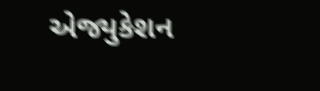એજ્યુકેશન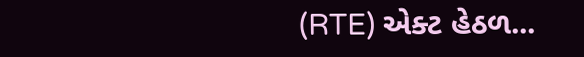(RTE) એક્ટ હેઠળ...